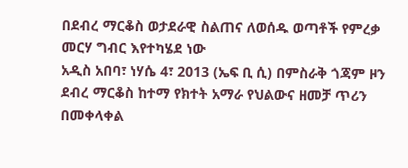በደብረ ማርቆስ ወታደራዊ ስልጠና ለወሰዱ ወጣቶች የምረቃ መርሃ ግብር እየተካሄደ ነው
አዲስ አበባ፣ ነሃሴ 4፣ 2013 (ኤፍ ቢ ሲ) በምስራቅ ጎጃም ዞን ደብረ ማርቆስ ከተማ የክተት አማራ የህልውና ዘመቻ ጥሪን በመቀላቀል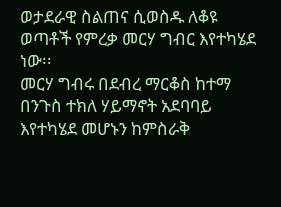ወታደራዊ ስልጠና ሲወስዱ ለቆዩ ወጣቶች የምረቃ መርሃ ግብር እየተካሄደ ነው፡፡
መርሃ ግብሩ በደብረ ማርቆስ ከተማ በንጉስ ተክለ ሃይማኖት አደባባይ እየተካሄደ መሆኑን ከምስራቅ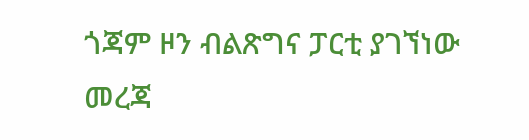ጎጃም ዞን ብልጽግና ፓርቲ ያገኘነው መረጃ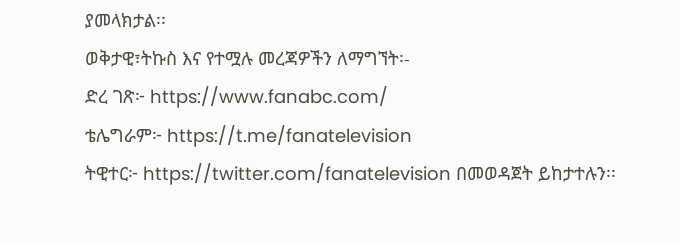ያመላክታል፡፡
ወቅታዊ፣ትኩስ እና የተሟሉ መረጃዎችን ለማግኘት፡-
ድረ ገጽ፦ https://www.fanabc.com/
ቴሌግራም፦ https://t.me/fanatelevision
ትዊተር፦ https://twitter.com/fanatelevision በመወዳጀት ይከታተሉን፡፡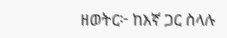ዘወትር፦ ከእኛ ጋር ስላሉ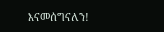እናመሰግናለን!